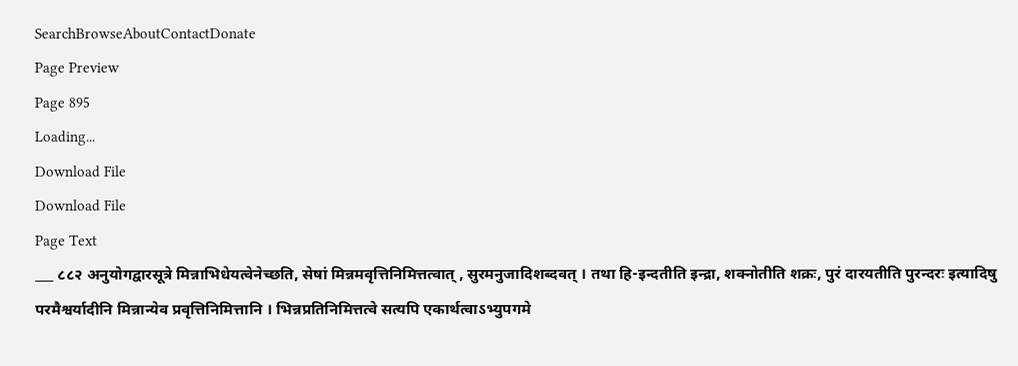SearchBrowseAboutContactDonate
Page Preview
Page 895
Loading...
Download File
Download File
Page Text
___ ८८२ अनुयोगद्वारसूत्रे मिन्नाभिधेयत्वेनेच्छति, सेषां मिन्नमवृत्तिनिमित्तत्वात् , सुरमनुजादिशब्दवत् । तथा हि-इन्दतीति इन्द्रा, शक्नोतीति शक्रः, पुरं दारयतीति पुरन्दरः इत्यादिषु परमैश्वर्यादीनि मिन्नान्येव प्रवृत्तिनिमित्तानि । भिन्नप्रतिनिमित्तत्वे सत्यपि एकार्थत्वाऽभ्युपगमे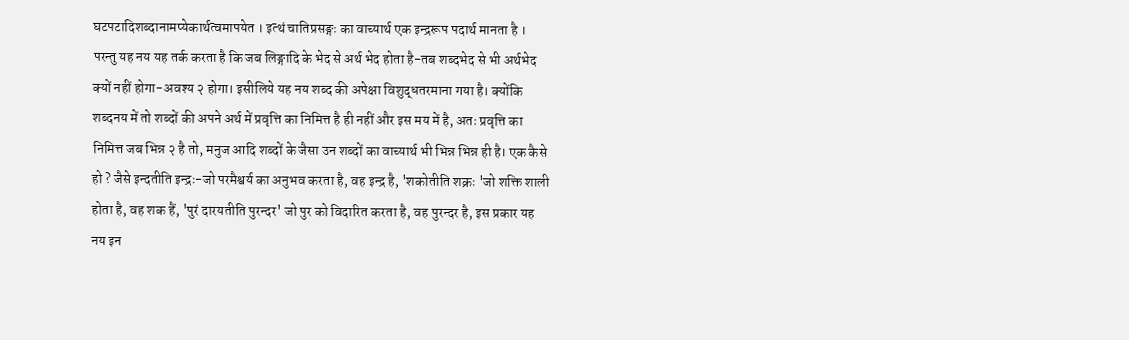घटपटादिशब्दानामप्येकार्थत्वमापयेत । इत्थं चातिप्रसङ्गः का वाच्यार्थ एक इन्द्ररूप पदार्थ मानता है । परन्तु यह नय यह तर्क करता है कि जब लिङ्गादि के भेद से अर्थ भेद होता है-तब शब्दभेद से भी अर्थभेद क्यों नहीं होगा-अवश्य २ होगा। इसीलिये यह नय शब्द की अपेक्षा विशुद्धतरमाना गया है। क्योंकि शब्दनय में तो शब्दों की अपने अर्थ में प्रवृत्ति का निमित्त है ही नहीं और इस मय में है, अतः प्रवृत्ति का निमित्त जब भिन्न २ है तो, मनुज आदि शब्दों के जैसा उन शब्दों का वाच्यार्थ भी भिन्न भिन्न ही है। एक कैसे हो ? जैसे इन्दतीति इन्द्रः-जो परमैश्वर्य का अनुभव करता है, वह इन्द्र है, 'शकोतीति शक्रः 'जो शक्ति शाली होता है, वह शक हैं, 'पुरं दारयतीति पुरन्दर' जो पुर को विदारित करता है, वह पुरन्दर है, इस प्रकार यह नय इन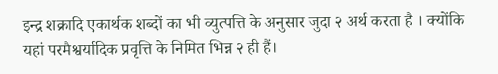इन्द्र शक्रादि एकार्थक शब्दों का भी व्युत्पत्ति के अनुसार जुदा २ अर्थ करता है । क्योंकि यहां परमैश्वर्यादिक प्रवृत्ति के निमित भिन्न २ ही हैं।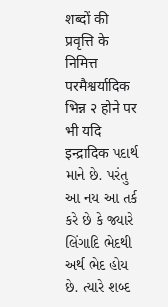शब्दों की प्रवृत्ति के निमित्त परमैश्वर्यादिक भिन्न २ होने पर भी यदि इन्द्रादिक પદાર્થ માને છે. પરંતુ આ નય આ તર્ક કરે છે કે જ્યારે લિંગાદિ ભેદથી અર્થ ભેદ હોય છે. ત્યારે શબ્દ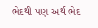ભેદથી પણ અર્થ ભેદ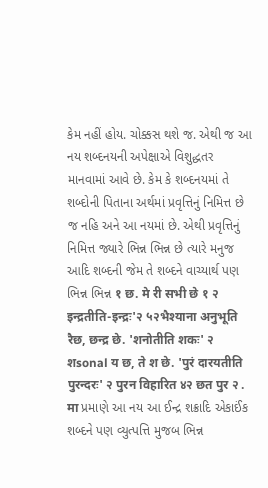કેમ નહીં હોય. ચોક્કસ થશે જ. એથી જ આ નય શબ્દનયની અપેક્ષાએ વિશુદ્ધતર માનવામાં આવે છે. કેમ કે શબ્દનયમાં તે શબ્દોની પિતાના અર્થમાં પ્રવૃત્તિનું નિમિત્ત છે જ નહિ અને આ નયમાં છે. એથી પ્રવૃત્તિનું નિમિત્ત જ્યારે ભિન્ન ભિન્ન છે ત્યારે મનુજ આદિ શબ્દની જેમ તે શબ્દને વાચ્યાર્થ પણ ભિન્ન ભિન્ન १ छ. मे री सभी छे १ २ इन्द्रतीति-इन्द्रः'२ ५२भैश्याना अनुभूति रैछ, छन्द्र छे. 'शनोतीति शकः' २ शsonal य छ, ते श छे. 'पुरं दारयतीति पुरन्दरः' २ पुरन विहारित ४२ छत पुर २ . मा પ્રમાણે આ નય આ ઈન્દ્ર શક્રાદિ એકાઈંક શબ્દને પણ વ્યુત્પત્તિ મુજબ ભિન્ન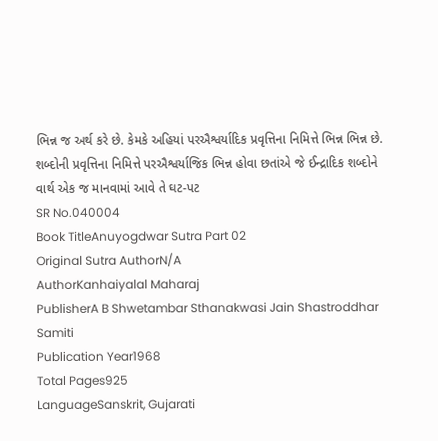ભિન્ન જ અર્થ કરે છે. કેમકે અહિયાં પરઐશ્વર્યાદિક પ્રવૃત્તિના નિમિત્તે ભિન્ન ભિન્ન છે. શબ્દોની પ્રવૃત્તિના નિમિત્તે પરઐશ્વર્યાજિક ભિન્ન હોવા છતાંએ જે ઈન્દ્રાદિક શબ્દોને વાર્થ એક જ માનવામાં આવે તે ઘટ-પટ
SR No.040004
Book TitleAnuyogdwar Sutra Part 02
Original Sutra AuthorN/A
AuthorKanhaiyalal Maharaj
PublisherA B Shwetambar Sthanakwasi Jain Shastroddhar Samiti
Publication Year1968
Total Pages925
LanguageSanskrit, Gujarati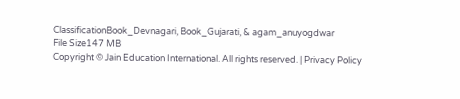ClassificationBook_Devnagari, Book_Gujarati, & agam_anuyogdwar
File Size147 MB
Copyright © Jain Education International. All rights reserved. | Privacy Policy